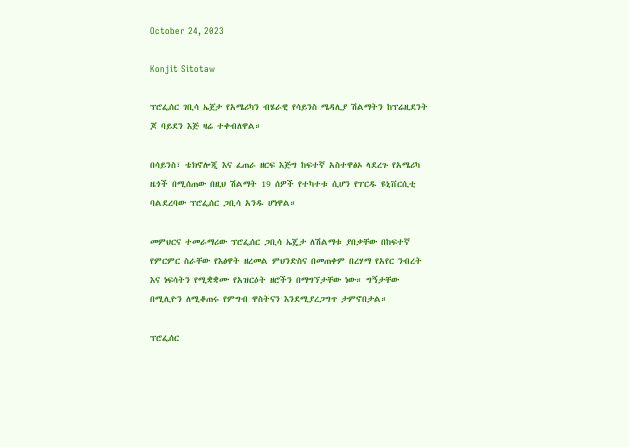October 24, 2023

Konjit Sitotaw

ፕሮፌሰር ገቢሳ ኤጀታ የአሜሪካን ብሄራዊ የሳይንስ ሜዳሊያ ሽልማትን ከፕሬዚደንት ጆ ባይደን እጅ ዛሬ ተቀብለዋል።

በሳይንስ፣ ቴክኖሎጂ እና ፈጠራ ዘርፍ እጅግ ከፍተኛ አስተዋፅኦ ላደረጉ የአሜሪካ ዜጎች በሚሰጠው በዚህ ሽልማት 19 ሰዎች የተካተቱ ሲሆን የፐርዱ ዩኒቨርሲቲ ባልደረባው ፕሮፌሰር ጋቢሳ አንዱ ሆነዋል።

መምህርና ተመራማሪው ፕሮፌሰር ጋቢሳ ኤጄታ ለሽልማቱ ያበቃቸው በከፍተኛ የምርምር ስራቸው የእፅዋት ዘረመል ምህንድስና በመጠቀም በረሃማ የአየር ንብረት እና ነፍሳትን የሚቋቋሙ የአዝርዕት ዘሮችን በማግኘታቸው ነው። ግኝታቸው በሚሊዮን ለሚቆጠሩ የምግብ ዋስትናን እንደሚያረጋግጥ ታምኖበታል።

ፕሮፌሰር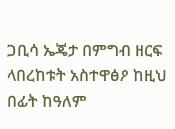ጋቢሳ ኤጄታ በምግብ ዘርፍ ላበረከቱት አስተዋፅዖ ከዚህ በፊት ከዓለም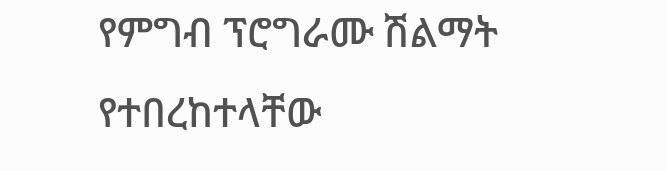የምግብ ፕሮግራሙ ሽልማት የተበረከተላቸው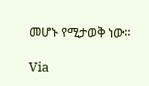መሆኑ የሚታወቅ ነው።

Via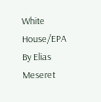White House/EPA By Elias Meseret